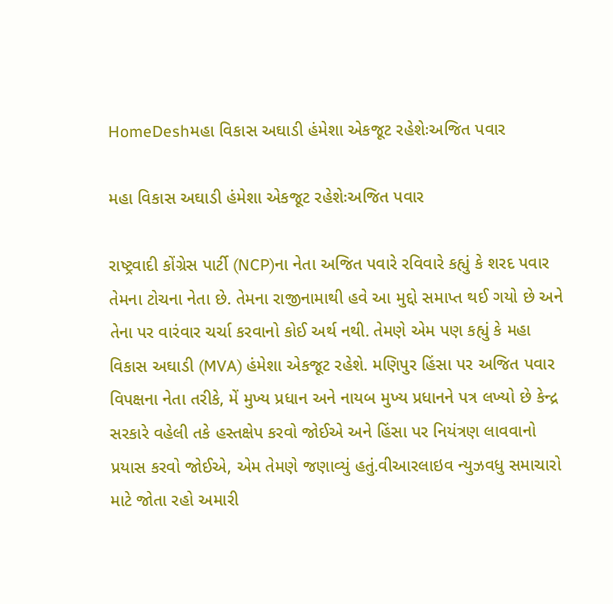HomeDeshમહા વિકાસ અઘાડી હંમેશા એકજૂટ રહેશેઃઅજિત પવાર

મહા વિકાસ અઘાડી હંમેશા એકજૂટ રહેશેઃઅજિત પવાર

રાષ્ટ્રવાદી કોંગ્રેસ પાર્ટી (NCP)ના નેતા અજિત પવારે રવિવારે કહ્યું કે શરદ પવાર તેમના ટોચના નેતા છે. તેમના રાજીનામાથી હવે આ મુદ્દો સમાપ્ત થઈ ગયો છે અને તેના પર વારંવાર ચર્ચા કરવાનો કોઈ અર્થ નથી. તેમણે એમ પણ કહ્યું કે મહા વિકાસ અઘાડી (MVA) હંમેશા એકજૂટ રહેશે. મણિપુર હિંસા પર અજિત પવાર વિપક્ષના નેતા તરીકે, મેં મુખ્ય પ્રધાન અને નાયબ મુખ્ય પ્રધાનને પત્ર લખ્યો છે કેન્દ્ર સરકારે વહેલી તકે હસ્તક્ષેપ કરવો જોઈએ અને હિંસા પર નિયંત્રણ લાવવાનો પ્રયાસ કરવો જોઈએ, એમ તેમણે જણાવ્યું હતું.વીઆરલાઇવ ન્યુઝવધુ સમાચારો માટે જોતા રહો અમારી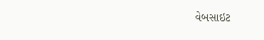વેબસાઇટ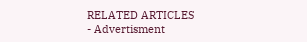RELATED ARTICLES
- Advertisment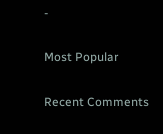-

Most Popular

Recent Comments